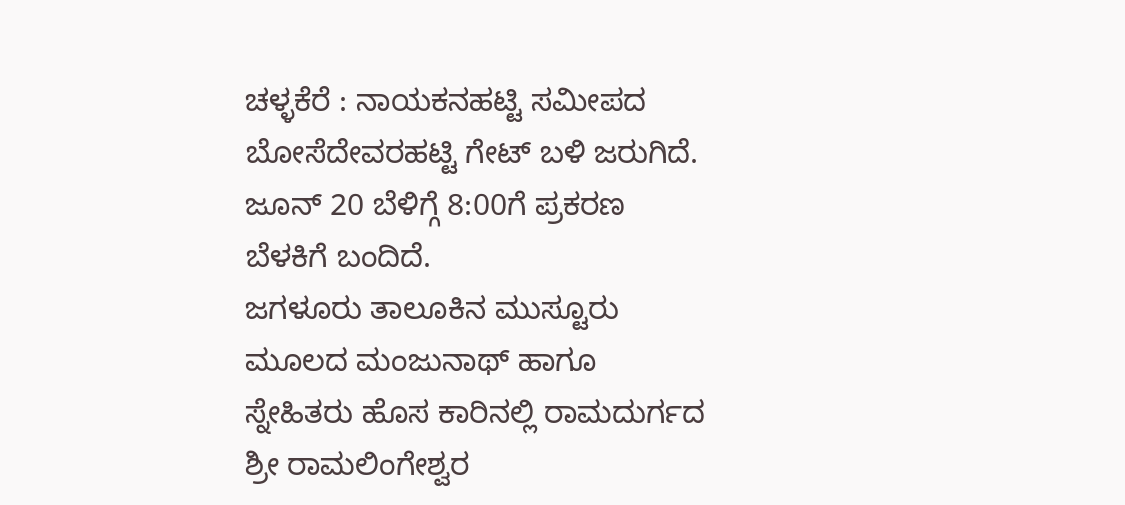ಚಳ್ಳಕೆರೆ : ನಾಯಕನಹಟ್ಟಿ ಸಮೀಪದ ಬೋಸೆದೇವರಹಟ್ಟಿ ಗೇಟ್ ಬಳಿ ಜರುಗಿದೆ.
ಜೂನ್ 20 ಬೆಳಿಗ್ಗೆ 8:00ಗೆ ಪ್ರಕರಣ ಬೆಳಕಿಗೆ ಬಂದಿದೆ.
ಜಗಳೂರು ತಾಲೂಕಿನ ಮುಸ್ಟೂರು ಮೂಲದ ಮಂಜುನಾಥ್ ಹಾಗೂ ಸ್ನೇಹಿತರು ಹೊಸ ಕಾರಿನಲ್ಲಿ ರಾಮದುರ್ಗದ ಶ್ರೀ ರಾಮಲಿಂಗೇಶ್ವರ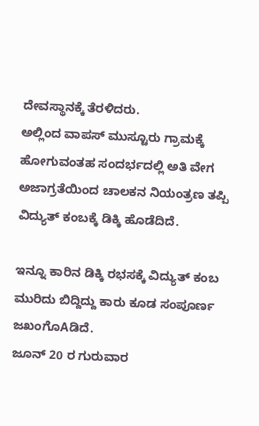ದೇವಸ್ಥಾನಕ್ಕೆ ತೆರಳಿದರು.
ಅಲ್ಲಿಂದ ವಾಪಸ್ ಮುಸ್ಟೂರು ಗ್ರಾಮಕ್ಕೆ ಹೋಗುವಂತಹ ಸಂದರ್ಭದಲ್ಲಿ ಅತಿ ವೇಗ ಅಜಾಗ್ರತೆಯಿಂದ ಚಾಲಕನ ನಿಯಂತ್ರಣ ತಪ್ಪಿ ವಿದ್ಯುತ್ ಕಂಬಕ್ಕೆ ಡಿಕ್ಕಿ ಹೊಡೆದಿದೆ.

ಇನ್ನೂ ಕಾರಿನ ಡಿಕ್ಕಿ ರಭಸಕ್ಕೆ ವಿದ್ಯುತ್ ಕಂಬ ಮುರಿದು ಬಿದ್ದಿದ್ದು ಕಾರು ಕೂಡ ಸಂಪೂರ್ಣ ಜಖಂಗೊAಡಿದೆ.
ಜೂನ್ 20 ರ ಗುರುವಾರ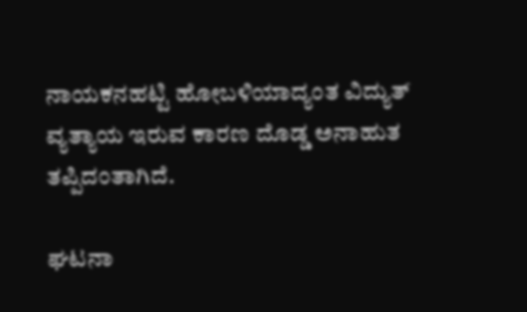ನಾಯಕನಹಟ್ಟಿ ಹೋಬಳಿಯಾದ್ಯಂತ ವಿದ್ಯುತ್ ವ್ಯತ್ಯಾಯ ಇರುವ ಕಾರಣ ದೊಡ್ಡ ಅನಾಹುತ ತಪ್ಪಿದಂತಾಗಿದೆ.

ಘಟನಾ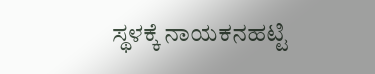ಸ್ಥಳಕ್ಕೆ ನಾಯಕನಹಟ್ಟಿ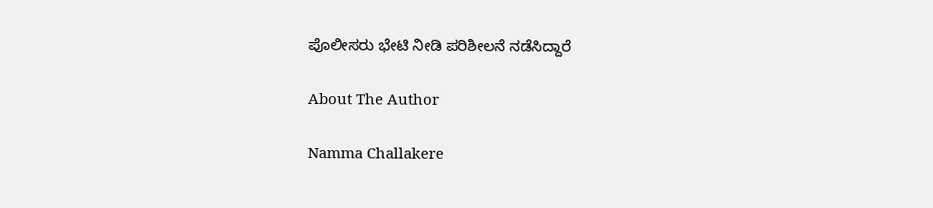ಪೊಲೀಸರು ಭೇಟಿ ನೀಡಿ ಪರಿಶೀಲನೆ ನಡೆಸಿದ್ದಾರೆ

About The Author

Namma Challakere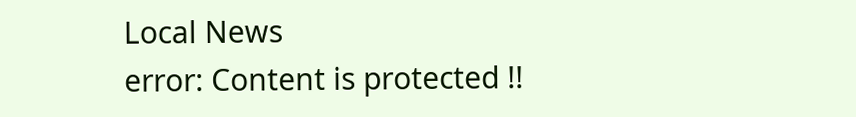Local News
error: Content is protected !!